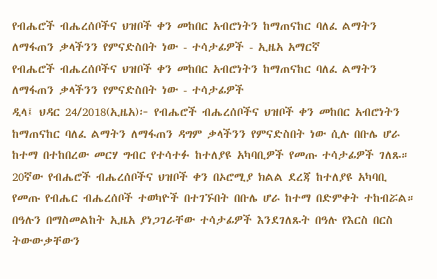የብሔሮች ብሔረሰቦችና ህዝቦች ቀን መከበር አብሮነትን ከማጠናከር ባለፈ ልማትን ለማፋጠን ቃላችንን የምናድስበት ነው - ተሳታፊዎች - ኢዜአ አማርኛ
የብሔሮች ብሔረሰቦችና ህዝቦች ቀን መከበር አብሮነትን ከማጠናከር ባለፈ ልማትን ለማፋጠን ቃላችንን የምናድስበት ነው - ተሳታፊዎች
ዲላ፤ ህዳር 24/2018(ኢዜአ)፦ የብሔሮች ብሔረሰቦችና ህዝቦች ቀን መከበር አብሮነትን ከማጠናከር ባለፈ ልማትን ለማፋጠን ዳግም ቃላችንን የምናድስበት ነው ሲሉ በቡሌ ሆራ ከተማ በተከበረው መርሃ ግብር የተሳተፉ ከተለያዩ አካባቢዎች የመጡ ተሳታፊዎች ገለጹ።
20ኛው የብሔሮች ብሔረሰቦችና ህዝቦች ቀን በኦሮሚያ ክልል ደረጃ ከተለያዩ አካባቢ የመጡ የብሔር ብሔረሰቦች ተወካዮች በተገኙበት በቡሌ ሆራ ከተማ በድምቀት ተከብሯል።
በዓሉን በማስመልከት ኢዜአ ያነጋገራቸው ተሳታፊዎች እንደገለጹት በዓሉ የእርስ በርስ ትውውቃቸውን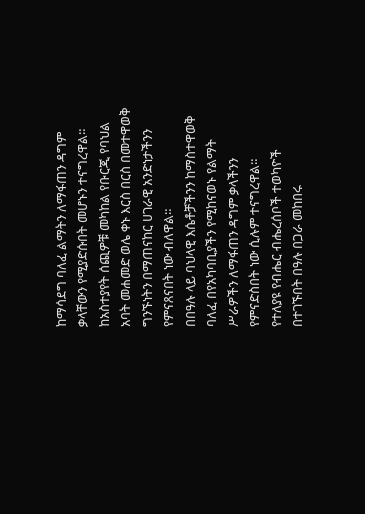ከማሳደግ ባለፈ ልማትን ለማፋጠን ዳግም ቃላቸውን የሚያድሱበት መሆኑን ተናግረዋል።
ከአስተያየት ሰጪዎቹ መካከል የቡርጂ የባህል አባት መሐመድ ወሌ ቀኑ እርስ በርስ በመተዋወቅ ግንኙነትን በማጠናከር ሀገራዊ አንድነታችንን የምናጸናበት ነው ብለዋል።
በበዓሉ ላይ ባህላዊ እሴቶቻችንን ከማስተዋወቅ ባለፈ በየአካባቢያችን የሚከናወኑ የልማት ሥራዎችን ለማፋጠን ዳግም ቃላችንን የምናድስበት ነው ሲሉም ተናግረዋል።
የተለያዩ የብሔር ብሔረሰቦች ተወካዮች በተገኙበት በዓሉ በጋራ መከበሩ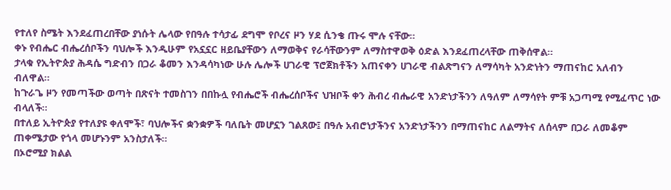የተለየ ስሜት እንደፈጠረበቸው ያነሱት ሌላው የበዓሉ ተሳታፊ ደግሞ የቦረና ዞን ሃደ ሲንቄ ጡሩ ሞሉ ናቸው።
ቀኑ የብሔር ብሔረሰቦችን ባህሎች እንዲሁም የአኗኗር ዘይቤያቸውን ለማወቅና የራሳቸውንም ለማስተዋወቅ ዕድል እንደፈጠረላቸው ጠቅሰዋል።
ታላቁ የኢትዮጵያ ሕዳሴ ግድብን በጋራ ቆመን እንዳሳካነው ሁሉ ሌሎች ሀገራዊ ፕሮጀክቶችን አጠናቀን ሀገራዊ ብልጽግናን ለማሳካት አንድነትን ማጠናከር አለብን ብለዋል።
ከጉራጌ ዞን የመጣችው ወጣት በጽናት ተመስገን በበኩሏ የብሔሮች ብሔረሰቦችና ህዝቦች ቀን ሕብረ ብሔራዊ አንድነታችንን ለዓለም ለማሳየት ምቹ አጋጣሚ የሚፈጥር ነው ብላለች።
በተለይ ኢትዮጵያ የተለያዩ ቀለሞች፣ ባህሎችና ቋንቋዎች ባለቤት መሆኗን ገልጸው፤ በዓሉ አብሮነታችንና አንድነታችንን በማጠናከር ለልማትና ለሰላም በጋራ ለመቆም ጠቀሜታው የጎላ መሆኑንም አንስታለች።
በኦሮሚያ ክልል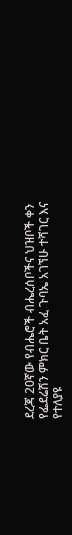ደረጃ 20ኛው የብሔሮች ብሔረሰቦችና ህዝቦች ቀን የፌደሬሽን ምክር ቤት አፈ ጉባኤ አገኘሁ ተሻገር እና የተለያዩ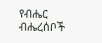የብሔር ብሔረሰቦች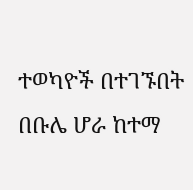ተወካዮች በተገኙበት በቡሌ ሆራ ከተማ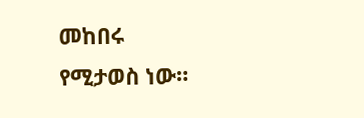መከበሩ የሚታወስ ነው።